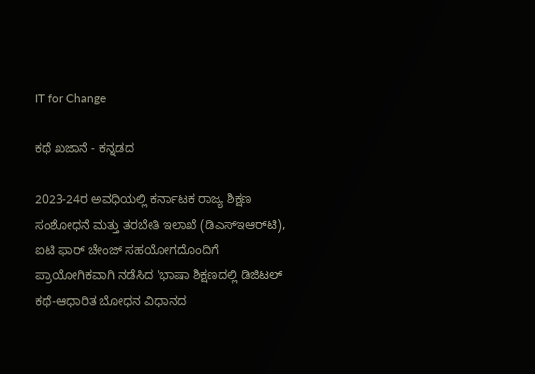IT for Change

ಕಥೆ ಖಜಾನೆ - ಕನ್ನಡದ

2023-24ರ ಅವಧಿಯಲ್ಲಿ ಕರ್ನಾಟಕ ರಾಜ್ಯ ಶಿಕ್ಷಣ ಸಂಶೋಧನೆ ಮತ್ತು ತರಬೇತಿ ಇಲಾಖೆ (ಡಿಎಸ್‌ಇಆರ್‌ಟಿ), ಐಟಿ ಫಾರ್ ಚೇಂಜ್ ಸಹಯೋಗದೊಂದಿಗೆ ಪ್ರಾಯೋಗಿಕವಾಗಿ ನಡೆಸಿದ 'ಭಾಷಾ ಶಿಕ್ಷಣದಲ್ಲಿ ಡಿಜಿಟಲ್ ಕಥೆ-ಆಧಾರಿತ ಬೋಧನ ವಿಧಾನದ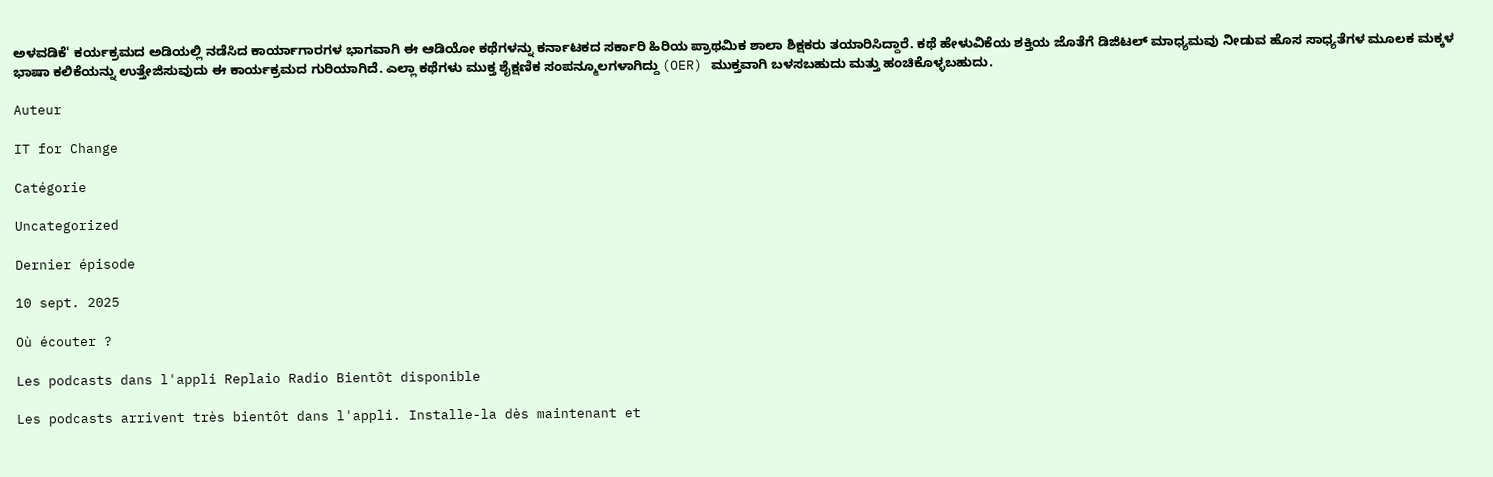ಅಳವಡಿಕೆ' ಕರ್ಯಕ್ರಮದ ಅಡಿಯಲ್ಲಿ ನಡೆಸಿದ ಕಾರ್ಯಾಗಾರಗಳ ಭಾಗವಾಗಿ ಈ ಆಡಿಯೋ ಕಥೆಗಳನ್ನು ಕರ್ನಾಟಕದ ಸರ್ಕಾರಿ ಹಿರಿಯ ಪ್ರಾಥಮಿಕ ಶಾಲಾ ಶಿಕ್ಷಕರು ತಯಾರಿಸಿದ್ದಾರೆ. ಕಥೆ ಹೇಳುವಿಕೆಯ ಶಕ್ತಿಯ ಜೊತೆಗೆ ಡಿಜಿಟಲ್ ಮಾಧ್ಯಮವು ನೀಡುವ ಹೊಸ ಸಾಧ್ಯತೆಗಳ ಮೂಲಕ ಮಕ್ಕಳ ಭಾಷಾ ಕಲಿಕೆಯನ್ನು ಉತ್ತೇಜಿಸುವುದು ಈ ಕಾರ್ಯಕ್ರಮದ ಗುರಿಯಾಗಿದೆ. ಎಲ್ಲಾ ಕಥೆಗಳು ಮುಕ್ತ ಶೈಕ್ಷಣಿಕ ಸಂಪನ್ಮೂಲಗಳಾಗಿದ್ದು (OER) ಮುಕ್ತವಾಗಿ ಬಳಸಬಹುದು ಮತ್ತು ಹಂಚಿಕೊಳ್ಳಬಹುದು.

Auteur

IT for Change

Catégorie

Uncategorized

Dernier épisode

10 sept. 2025

Où écouter ?

Les podcasts dans l'appli Replaio Radio Bientôt disponible

Les podcasts arrivent très bientôt dans l'appli. Installe-la dès maintenant et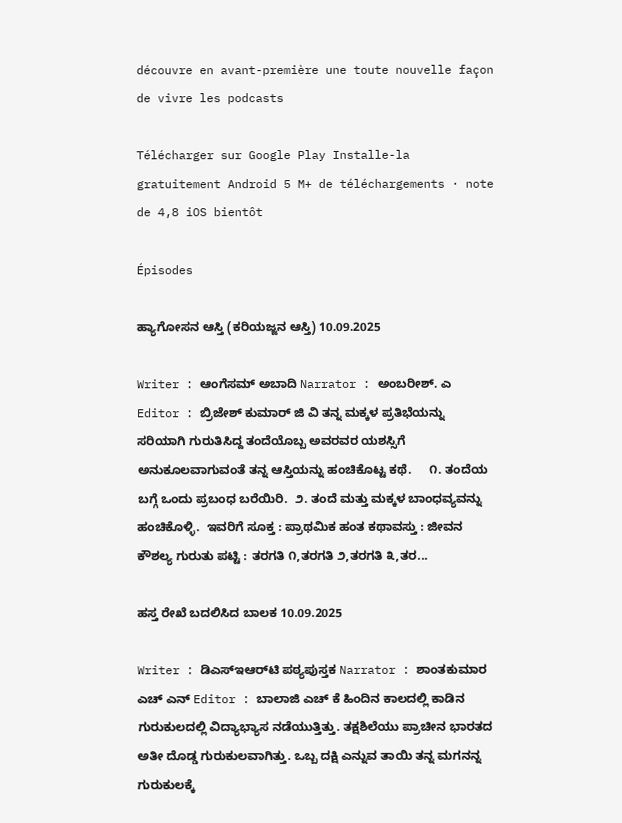découvre en avant-première une toute nouvelle façon de vivre les podcasts

Télécharger sur Google Play Installe-la gratuitement Android 5 M+ de téléchargements · note de 4,8 iOS bientôt

Épisodes

ಹ್ಯಾಗೋಸನ ಆಸ್ತಿ (ಕರಿಯಜ್ಜನ ಆಸ್ತಿ) 10.09.2025

Writer : ಆಂಗೆಸಮ್ ಅಬಾದಿ Narrator : ಅಂಬರೀಶ್. ಎ Editor : ಬ್ರಿಜೇಶ್ ಕುಮಾರ್ ಜಿ ವಿ ತನ್ನ ಮಕ್ಕಳ ಪ್ರತಿಭೆಯನ್ನು ಸರಿಯಾಗಿ ಗುರುತಿಸಿದ್ದ ತಂದೆಯೊಬ್ಬ ಅವರವರ ಯಶಸ್ಸಿಗೆ ಅನುಕೂಲವಾಗುವಂತೆ ತನ್ನ ಆಸ್ತಿಯನ್ನು ಹಂಚಿಕೊಟ್ಟ ಕಥೆ.     ೧. ತಂದೆಯ ಬಗ್ಗೆ ಒಂದು ಪ್ರಬಂಧ ಬರೆಯಿರಿ.  ೨. ತಂದೆ ಮತ್ತು ಮಕ್ಕಳ ಬಾಂಧವ್ಯವನ್ನು ಹಂಚಿಕೊಳ್ಳಿ.  ಇವರಿಗೆ ಸೂಕ್ತ : ಪ್ರಾಥಮಿಕ ಹಂತ ಕಥಾವಸ್ತು : ಜೀವನ ಕೌಶಲ್ಯ ಗುರುತು ಪಟ್ಟಿ : ತರಗತಿ ೧,ತರಗತಿ ೨,ತರಗತಿ ೩,ತರ...

ಹಸ್ತ ರೇಖೆ ಬದಲಿಸಿದ ಬಾಲಕ 10.09.2025

Writer : ಡಿಎಸ್‌ಇಆರ್‌ಟಿ ಪಠ್ಯಪುಸ್ತಕ Narrator : ಶಾಂತಕುಮಾರ ಎಚ್ ಎನ್ Editor : ಬಾಲಾಜಿ ಎಚ್ ಕೆ ಹಿಂದಿನ ಕಾಲದಲ್ಲಿ ಕಾಡಿನ ಗುರುಕುಲದಲ್ಲಿ ವಿದ್ಯಾಭ್ಯಾಸ ನಡೆಯುತ್ತಿತ್ತು. ತಕ್ಷಶಿಲೆಯು ಪ್ರಾಚೀನ ಭಾರತದ ಅತೀ ದೊಡ್ಡ ಗುರುಕುಲವಾಗಿತ್ತು. ಒಬ್ಬ ದಕ್ಷಿ ಎನ್ನುವ ತಾಯಿ ತನ್ನ ಮಗನನ್ನ ಗುರುಕುಲಕ್ಕೆ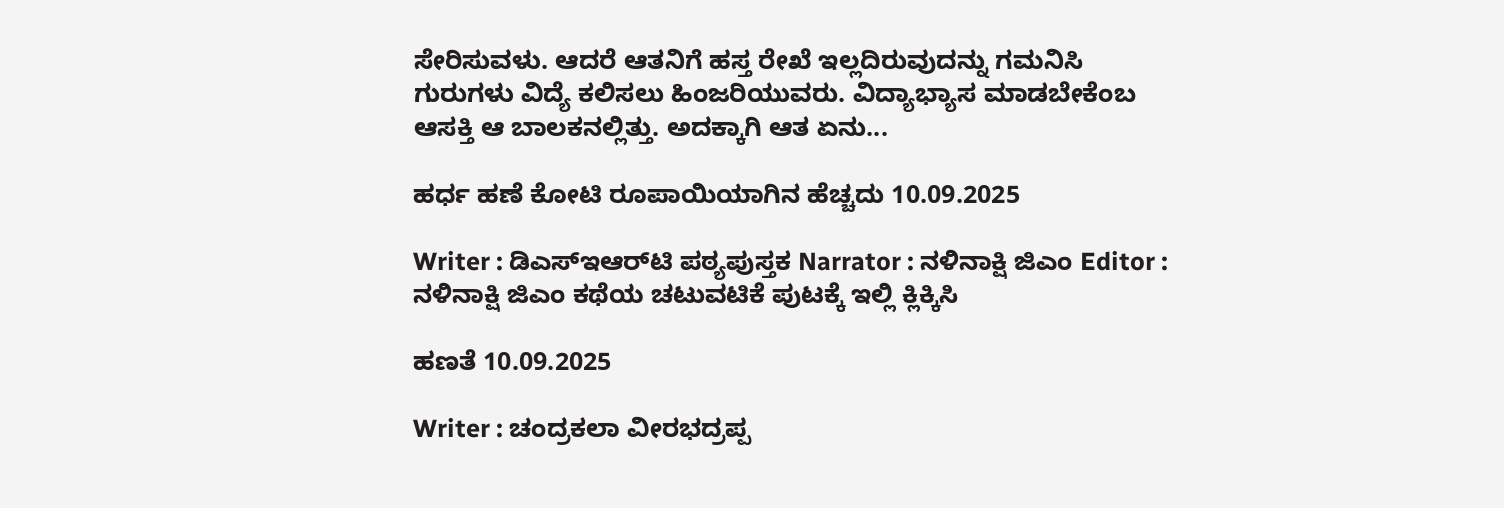ಸೇರಿಸುವಳು. ಆದರೆ ಆತನಿಗೆ ಹಸ್ತ ರೇಖೆ ಇಲ್ಲದಿರುವುದನ್ನು ಗಮನಿಸಿ ಗುರುಗಳು ವಿದ್ಯೆ ಕಲಿಸಲು ಹಿಂಜರಿಯುವರು. ವಿದ್ಯಾಭ್ಯಾಸ ಮಾಡಬೇಕೆಂಬ ಆಸಕ್ತಿ ಆ ಬಾಲಕನಲ್ಲಿತ್ತು. ಅದಕ್ಕಾಗಿ ಆತ ಏನು...

ಹರ್ಧ ಹಣೆ ಕೋಟಿ ರೂಪಾಯಿಯಾಗಿನ ಹೆಚ್ಚದು 10.09.2025

Writer : ಡಿಎಸ್‌ಇಆರ್‌ಟಿ ಪಠ್ಯಪುಸ್ತಕ Narrator : ನಳಿನಾಕ್ಷಿ ಜಿಎಂ Editor : ನಳಿನಾಕ್ಷಿ ಜಿಎಂ ಕಥೆಯ ಚಟುವಟಿಕೆ ಪುಟಕ್ಕೆ ಇಲ್ಲಿ ಕ್ಲಿಕ್ಕಿಸಿ

ಹಣತೆ 10.09.2025

Writer : ಚಂದ್ರಕಲಾ ವೀರಭದ್ರಪ್ಪ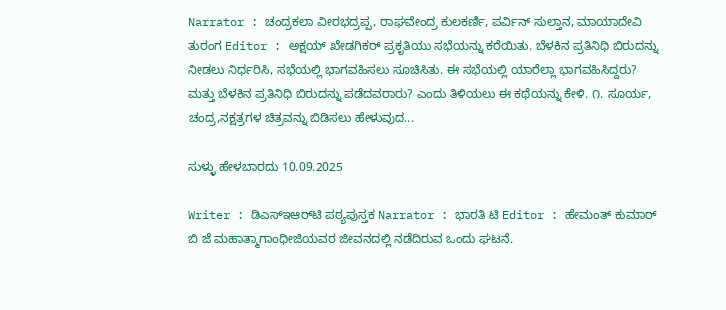Narrator : ಚಂದ್ರಕಲಾ ವೀರಭದ್ರಪ್ಪ, ರಾಘವೇಂದ್ರ ಕುಲಕರ್ಣಿ, ಪರ್ವಿನ್ ಸುಲ್ತಾನ, ಮಾಯಾದೇವಿ ತುರಂಗ Editor : ಅಕ್ಷಯ್ ಖೇಡಗಿಕರ್ ಪ್ರಕೃತಿಯು ಸಭೆಯನ್ನು ಕರೆಯಿತು. ಬೆಳಕಿನ ಪ್ರತಿನಿಧಿ ಬಿರುದನ್ನು ನೀಡಲು ನಿರ್ಧರಿಸಿ, ಸಭೆಯಲ್ಲಿ ಭಾಗವಹಿಸಲು ಸೂಚಿಸಿತು. ಈ ಸಭೆಯಲ್ಲಿ ಯಾರೆಲ್ಲಾ ಭಾಗವಹಿಸಿದ್ದರು? ಮತ್ತು ಬೆಳಕಿನ ಪ್ರತಿನಿಧಿ ಬಿರುದನ್ನು ಪಡೆದವರಾರು? ಎಂದು ತಿಳಿಯಲು ಈ ಕಥೆಯನ್ನು ಕೇಳಿ. ೧. ಸೂರ್ಯ, ಚಂದ್ರ,ನಕ್ಷತ್ರಗಳ ಚಿತ್ರವನ್ನು ಬಿಡಿಸಲು ಹೇಳುವುದ...

ಸುಳ್ಳು ಹೇಳಬಾರದು 10.09.2025

Writer : ಡಿಎಸ್‌ಇಆರ್‌ಟಿ ಪಠ್ಯಪುಸ್ತಕ Narrator : ಭಾರತಿ ಟಿ Editor : ಹೇಮಂತ್ ಕುಮಾರ್ ಬಿ ಜೆ ಮಹಾತ್ಮಾಗಾಂಧೀಜಿಯವರ ಜೀವನದಲ್ಲಿ ನಡೆದಿರುವ ಒಂದು ಘಟನೆ.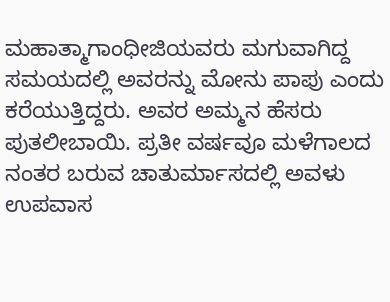ಮಹಾತ್ಮಾಗಾಂಧೀಜಿಯವರು ಮಗುವಾಗಿದ್ದ ಸಮಯದಲ್ಲಿ ಅವರನ್ನು ಮೋನು ಪಾಪು ಎಂದು ಕರೆಯುತ್ತಿದ್ದರು. ಅವರ ಅಮ್ಮನ ಹೆಸರು ಪುತಲೀಬಾಯಿ. ಪ್ರತೀ ವರ್ಷವೂ ಮಳೆಗಾಲದ ನಂತರ ಬರುವ ಚಾತುರ್ಮಾಸದಲ್ಲಿ ಅವಳು ಉಪವಾಸ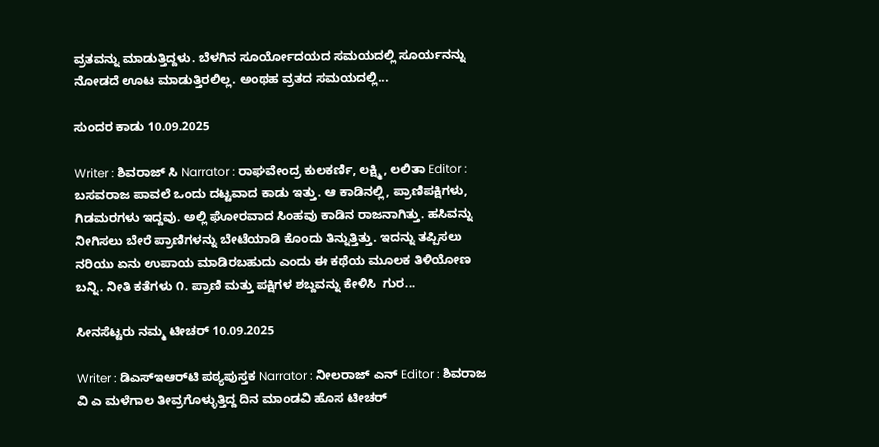ವ್ರತವನ್ನು ಮಾಡುತ್ತಿದ್ದಳು. ಬೆಳಗಿನ ಸೂರ್ಯೋದಯದ ಸಮಯದಲ್ಲಿ ಸೂರ್ಯನನ್ನು ನೋಡದೆ ಊಟ ಮಾಡುತ್ತಿರಲಿಲ್ಲ. ಅಂಥಹ ವ್ರತದ ಸಮಯದಲ್ಲಿ...

ಸುಂದರ ಕಾಡು 10.09.2025

Writer : ಶಿವರಾಜ್ ಸಿ Narrator : ರಾಘವೇಂದ್ರ ಕುಲಕರ್ಣಿ, ಲಕ್ಷ್ಮಿ, ಲಲಿತಾ Editor : ಬಸವರಾಜ ಪಾವಲೆ ಒಂದು ದಟ್ಟವಾದ ಕಾಡು ಇತ್ತು. ಆ ಕಾಡಿನಲ್ಲಿ, ಪ್ರಾಣಿಪಕ್ಷಿಗಳು, ಗಿಡಮರಗಳು ಇದ್ದವು. ಅಲ್ಲಿ ಘೋರವಾದ ಸಿಂಹವು ಕಾಡಿನ ರಾಜನಾಗಿತ್ತು. ಹಸಿವನ್ನು ನೀಗಿಸಲು ಬೇರೆ ಪ್ರಾಣಿಗಳನ್ನು ಬೇಟೆಯಾಡಿ ಕೊಂದು ತಿನ್ನುತ್ತಿತ್ತು. ಇದನ್ನು ತಪ್ಪಿಸಲು ನರಿಯು ಏನು ಉಪಾಯ ಮಾಡಿರಬಹುದು ಎಂದು ಈ ಕಥೆಯ ಮೂಲಕ ತಿಳಿಯೋಣ ಬನ್ನಿ. ನೀತಿ ಕತೆಗಳು ೧. ಪ್ರಾಣಿ ಮತ್ತು ಪಕ್ಷಿಗಳ ಶಬ್ದವನ್ನು ಕೇಳಿಸಿ  ಗುರ...

ಸೀನಸೆಟ್ಟರು ನಮ್ಮ ಟೀಚರ್ 10.09.2025

Writer : ಡಿಎಸ್‌ಇಆರ್‌ಟಿ ಪಠ್ಯಪುಸ್ತಕ Narrator : ನೀಲರಾಜ್ ಎನ್ Editor : ಶಿವರಾಜ ವಿ ಎ ಮಳೆಗಾಲ ತೀವ್ರಗೊಳ್ಳುತ್ತಿದ್ದ ದಿನ ಮಾಂಡವಿ ಹೊಸ ಟೀಚರ್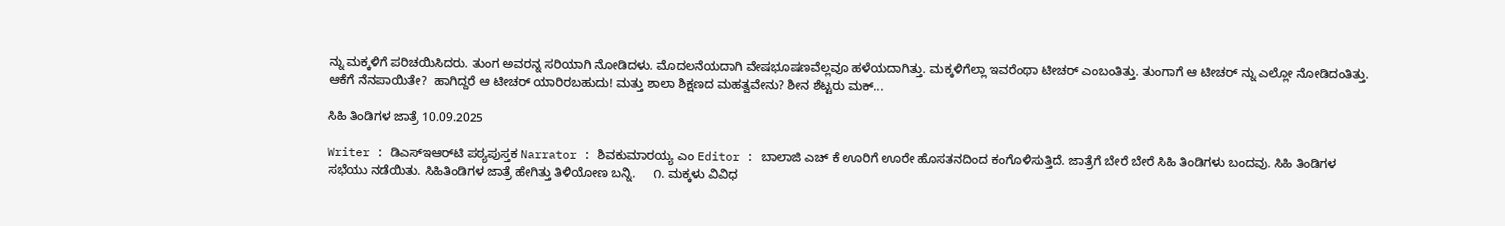ನ್ನು ಮಕ್ಕಳಿಗೆ ಪರಿಚಯಿಸಿದರು. ತುಂಗ ಅವರನ್ನ ಸರಿಯಾಗಿ ನೋಡಿದಳು. ಮೊದಲನೆಯದಾಗಿ ವೇಷಭೂಷಣವೆಲ್ಲವೂ ಹಳೆಯದಾಗಿತ್ತು. ಮಕ್ಕಳಿಗೆಲ್ಲಾ ಇವರೆಂಥಾ ಟೀಚರ್ ಎಂಬಂತಿತ್ತು. ತುಂಗಾಗೆ ಆ ಟೀಚರ್ ನ್ನು ಎಲ್ಲೋ ನೋಡಿದಂತಿತ್ತು. ಆಕೆಗೆ ನೆನಪಾಯಿತೇ?  ಹಾಗಿದ್ದರೆ ಆ ಟೀಚರ್ ಯಾರಿರಬಹುದು! ಮತ್ತು ಶಾಲಾ ಶಿಕ್ಷಣದ ಮಹತ್ವವೇನು? ಶೀನ ಶೆಟ್ಟರು ಮಕ್...

ಸಿಹಿ ತಿಂಡಿಗಳ ಜಾತ್ರೆ 10.09.2025

Writer : ಡಿಎಸ್‌ಇಆರ್‌ಟಿ ಪಠ್ಯಪುಸ್ತಕ Narrator : ಶಿವಕುಮಾರಯ್ಯ ಎಂ Editor : ಬಾಲಾಜಿ ಎಚ್ ಕೆ ಊರಿಗೆ ಊರೇ ಹೊಸತನದಿಂದ ಕಂಗೊಳಿಸುತ್ತಿದೆ. ಜಾತ್ರೆಗೆ ಬೇರೆ ಬೇರೆ ಸಿಹಿ ತಿಂಡಿಗಳು ಬಂದವು. ಸಿಹಿ ತಿಂಡಿಗಳ ಸಭೆಯು ನಡೆಯಿತು. ಸಿಹಿತಿಂಡಿಗಳ ಜಾತ್ರೆ ಹೇಗಿತ್ತು ತಿಳಿಯೋಣ ಬನ್ನಿ.     ೧. ಮಕ್ಕಳು ವಿವಿಧ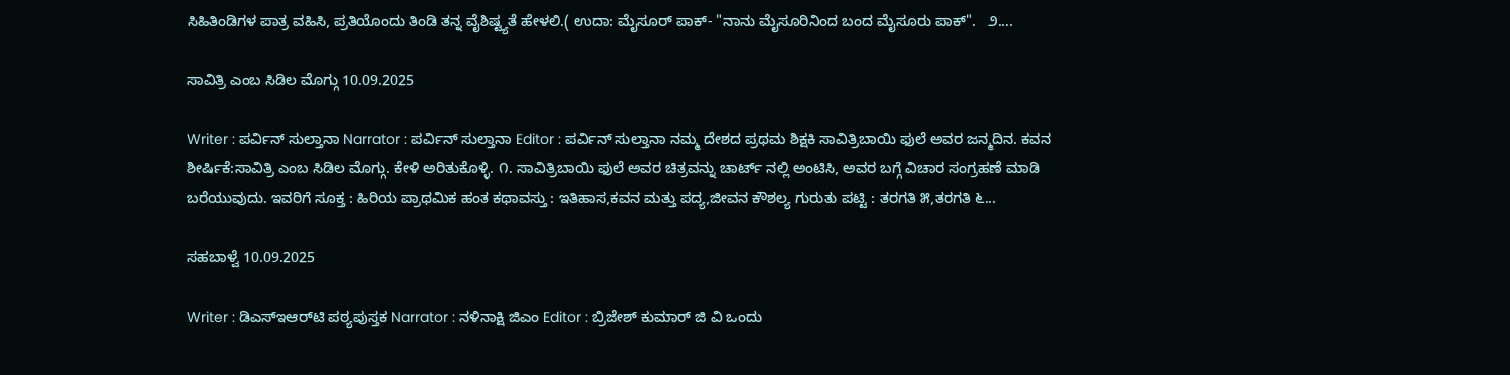ಸಿಹಿತಿಂಡಿಗಳ ಪಾತ್ರ ವಹಿಸಿ, ಪ್ರತಿಯೊಂದು ತಿಂಡಿ ತನ್ನ ವೈಶಿಷ್ಟ್ಯತೆ ಹೇಳಲಿ.( ಉದಾ: ಮೈಸೂರ್ ಪಾಕ್- "ನಾನು ಮೈಸೂರಿನಿಂದ ಬಂದ ಮೈಸೂರು ಪಾಕ್".   ೨....

ಸಾವಿತ್ರಿ ಎಂಬ ಸಿಡಿಲ ಮೊಗ್ಗು 10.09.2025

Writer : ಪರ್ವಿನ್ ಸುಲ್ತಾನಾ Narrator : ಪರ್ವಿನ್ ಸುಲ್ತಾನಾ Editor : ಪರ್ವಿನ್ ಸುಲ್ತಾನಾ ನಮ್ಮ ದೇಶದ ಪ್ರಥಮ ಶಿಕ್ಷಕಿ ಸಾವಿತ್ರಿಬಾಯಿ ಫುಲೆ ಅವರ ಜನ್ಮದಿನ. ಕವನ ಶೀರ್ಷಿಕೆ:ಸಾವಿತ್ರಿ ಎಂಬ ಸಿಡಿಲ ಮೊಗ್ಗು. ಕೇಳಿ ಅರಿತುಕೊಳ್ಳಿ. ೧. ಸಾವಿತ್ರಿಬಾಯಿ ಫುಲೆ ಅವರ ಚಿತ್ರವನ್ನು ಚಾರ್ಟ್ ನಲ್ಲಿ ಅಂಟಿಸಿ, ಅವರ ಬಗ್ಗೆ ವಿಚಾರ ಸಂಗ್ರಹಣೆ ಮಾಡಿ ಬರೆಯುವುದು. ಇವರಿಗೆ ಸೂಕ್ತ : ಹಿರಿಯ ಪ್ರಾಥಮಿಕ ಹಂತ ಕಥಾವಸ್ತು : ಇತಿಹಾಸ,ಕವನ ಮತ್ತು ಪದ್ಯ,ಜೀವನ ಕೌಶಲ್ಯ ಗುರುತು ಪಟ್ಟಿ : ತರಗತಿ ೫,ತರಗತಿ ೬...

ಸಹಬಾಳ್ವೆ 10.09.2025

Writer : ಡಿಎಸ್‌ಇಆರ್‌ಟಿ ಪಠ್ಯಪುಸ್ತಕ Narrator : ನಳಿನಾಕ್ಷಿ ಜಿಎಂ Editor : ಬ್ರಿಜೇಶ್ ಕುಮಾರ್ ಜಿ ವಿ ಒಂದು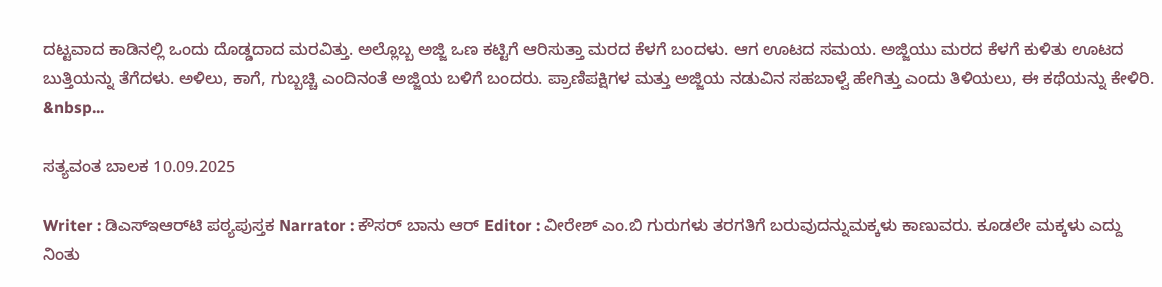ದಟ್ಟವಾದ ಕಾಡಿನಲ್ಲಿ ಒಂದು ದೊಡ್ಡದಾದ ಮರವಿತ್ತು. ಅಲ್ಲೊಬ್ಬ ಅಜ್ಜಿ ಒಣ ಕಟ್ಟಿಗೆ ಆರಿಸುತ್ತಾ ಮರದ ಕೆಳಗೆ ಬಂದಳು. ಆಗ ಊಟದ ಸಮಯ. ಅಜ್ಜಿಯು ಮರದ ಕೆಳಗೆ ಕುಳಿತು ಊಟದ ಬುತ್ತಿಯನ್ನು ತೆಗೆದಳು. ಅಳಿಲು, ಕಾಗೆ, ಗುಬ್ಬಚ್ಚಿ ಎಂದಿನಂತೆ ಅಜ್ಜಿಯ ಬಳಿಗೆ ಬಂದರು. ಪ್ರಾಣಿಪಕ್ಷಿಗಳ ಮತ್ತು ಅಜ್ಜಿಯ ನಡುವಿನ ಸಹಬಾಳ್ವೆ ಹೇಗಿತ್ತು ಎಂದು ತಿಳಿಯಲು, ಈ ಕಥೆಯನ್ನು ಕೇಳಿರಿ. &nbsp...

ಸತ್ಯವಂತ ಬಾಲಕ 10.09.2025

Writer : ಡಿಎಸ್‌ಇಆರ್‌ಟಿ ಪಠ್ಯಪುಸ್ತಕ Narrator : ಕೌಸರ್ ಬಾನು ಆರ್ Editor : ವೀರೇಶ್ ಎಂ.ಬಿ ಗುರುಗಳು ತರಗತಿಗೆ ಬರುವುದನ್ನುಮಕ್ಕಳು ಕಾಣುವರು. ಕೂಡಲೇ ಮಕ್ಕಳು ಎದ್ದು ನಿಂತು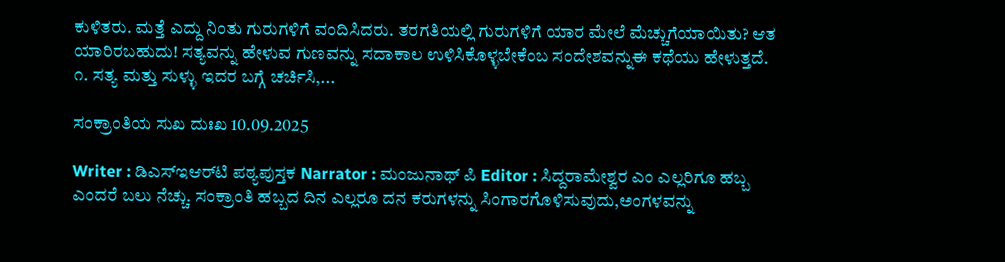ಕುಳಿತರು. ಮತ್ತೆ ಎದ್ದು ನಿಂತು ಗುರುಗಳಿಗೆ ವಂದಿಸಿದರು. ತರಗತಿಯಲ್ಲಿ ಗುರುಗಳಿಗೆ ಯಾರ ಮೇಲೆ ಮೆಚ್ಚುಗೆಯಾಯಿತು? ಆತ ಯಾರಿರಬಹುದು! ಸತ್ಯವನ್ನು ಹೇಳುವ ಗುಣವನ್ನು ಸದಾಕಾಲ ಉಳಿಸಿಕೊಳ್ಳಬೇಕೆಂಬ ಸಂದೇಶವನ್ನುಈ ಕಥೆಯು ಹೇಳುತ್ತದೆ.     ೧. ಸತ್ಯ ಮತ್ತು ಸುಳ್ಳು ಇದರ ಬಗ್ಗೆ ಚರ್ಚಿಸಿ,...

ಸಂಕ್ರಾಂತಿಯ ಸುಖ ದುಃಖ 10.09.2025

Writer : ಡಿಎಸ್‌ಇಆರ್‌ಟಿ ಪಠ್ಯಪುಸ್ತಕ Narrator : ಮಂಜುನಾಥ್ ಪಿ Editor : ಸಿದ್ದರಾಮೇಶ್ವರ ಎಂ ಎಲ್ಲರಿಗೂ ಹಬ್ಬ ಎಂದರೆ ಬಲು ನೆಚ್ಚು. ಸಂಕ್ರಾಂತಿ ಹಬ್ಬದ ದಿನ ಎಲ್ಲರೂ ದನ ಕರುಗಳನ್ನು ಸಿಂಗಾರಗೊಳಿಸುವುದು,ಅಂಗಳವನ್ನು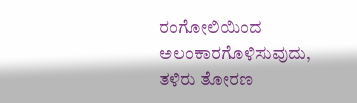ರಂಗೋಲಿಯಿಂದ ಅಲಂಕಾರಗೊಳಿಸುವುದು, ತಳಿರು ತೋರಣ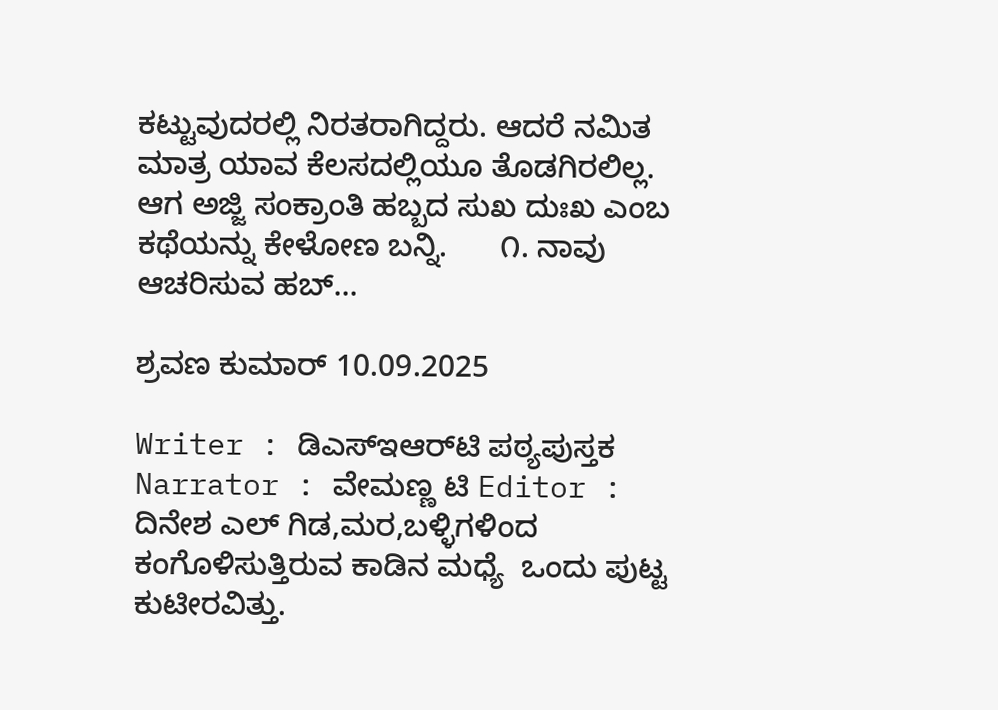ಕಟ್ಟುವುದರಲ್ಲಿ ನಿರತರಾಗಿದ್ದರು. ಆದರೆ ನಮಿತ ಮಾತ್ರ ಯಾವ ಕೆಲಸದಲ್ಲಿಯೂ ತೊಡಗಿರಲಿಲ್ಲ. ಆಗ ಅಜ್ಜಿ ಸಂಕ್ರಾಂತಿ ಹಬ್ಬದ ಸುಖ ದುಃಖ ಎಂಬ ಕಥೆಯನ್ನು ಕೇಳೋಣ ಬನ್ನಿ.      ೧. ನಾವು ಆಚರಿಸುವ ಹಬ್...

ಶ್ರವಣ ಕುಮಾರ್ 10.09.2025

Writer : ಡಿಎಸ್‌ಇಆರ್‌ಟಿ ಪಠ್ಯಪುಸ್ತಕ Narrator : ವೇಮಣ್ಣ ಟಿ Editor : ದಿನೇಶ ಎಲ್ ಗಿಡ,ಮರ,ಬಳ್ಳಿಗಳಿಂದ ಕಂಗೊಳಿಸುತ್ತಿರುವ ಕಾಡಿನ ಮಧ್ಯೆ  ಒಂದು ಪುಟ್ಟ ಕುಟೀರವಿತ್ತು.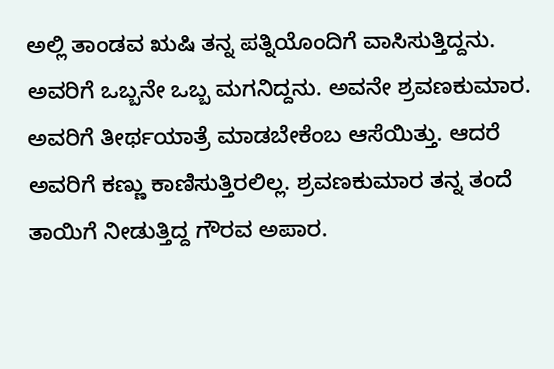ಅಲ್ಲಿ ತಾಂಡವ ಋಷಿ ತನ್ನ ಪತ್ನಿಯೊಂದಿಗೆ ವಾಸಿಸುತ್ತಿದ್ದನು. ಅವರಿಗೆ ಒಬ್ಬನೇ ಒಬ್ಬ ಮಗನಿದ್ದನು. ಅವನೇ ಶ್ರವಣಕುಮಾರ. ಅವರಿಗೆ ತೀರ್ಥಯಾತ್ರೆ ಮಾಡಬೇಕೆಂಬ ಆಸೆಯಿತ್ತು. ಆದರೆ ಅವರಿಗೆ ಕಣ್ಣು ಕಾಣಿಸುತ್ತಿರಲಿಲ್ಲ. ಶ್ರವಣಕುಮಾರ ತನ್ನ ತಂದೆ ತಾಯಿಗೆ ನೀಡುತ್ತಿದ್ದ ಗೌರವ ಅಪಾರ.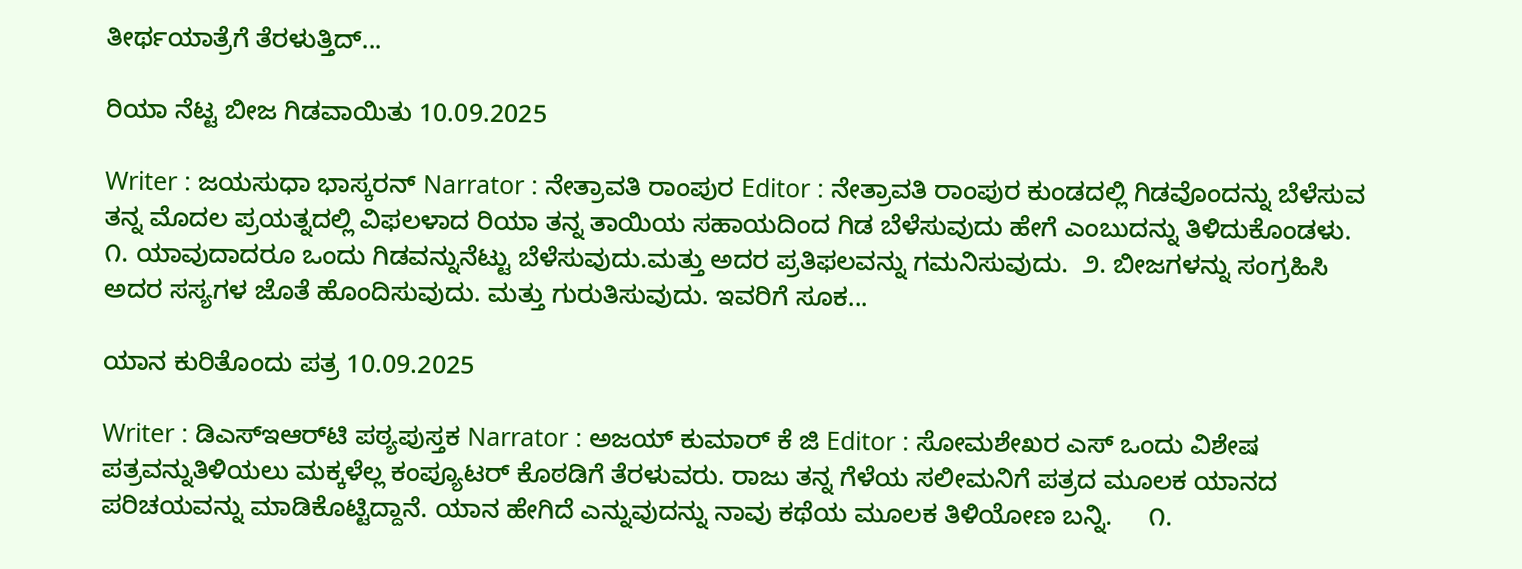ತೀರ್ಥಯಾತ್ರೆಗೆ ತೆರಳುತ್ತಿದ್...

ರಿಯಾ ನೆಟ್ಟ ಬೀಜ ಗಿಡವಾಯಿತು 10.09.2025

Writer : ಜಯಸುಧಾ ಭಾಸ್ಕರನ್ Narrator : ನೇತ್ರಾವತಿ ರಾಂಪುರ Editor : ನೇತ್ರಾವತಿ ರಾಂಪುರ ಕುಂಡದಲ್ಲಿ ಗಿಡವೊಂದನ್ನು ಬೆಳೆಸುವ ತನ್ನ ಮೊದಲ ಪ್ರಯತ್ನದಲ್ಲಿ ವಿಫಲಳಾದ ರಿಯಾ ತನ್ನ ತಾಯಿಯ ಸಹಾಯದಿಂದ ಗಿಡ ಬೆಳೆಸುವುದು ಹೇಗೆ ಎಂಬುದನ್ನು ತಿಳಿದುಕೊಂಡಳು.     ೧. ಯಾವುದಾದರೂ ಒಂದು ಗಿಡವನ್ನುನೆಟ್ಟು ಬೆಳೆಸುವುದು.ಮತ್ತು ಅದರ ಪ್ರತಿಫಲವನ್ನು ಗಮನಿಸುವುದು.  ೨. ಬೀಜಗಳನ್ನು ಸಂಗ್ರಹಿಸಿ ಅದರ ಸಸ್ಯಗಳ ಜೊತೆ ಹೊಂದಿಸುವುದು. ಮತ್ತು ಗುರುತಿಸುವುದು. ಇವರಿಗೆ ಸೂಕ...

ಯಾನ ಕುರಿತೊಂದು ಪತ್ರ 10.09.2025

Writer : ಡಿಎಸ್‌ಇಆರ್‌ಟಿ ಪಠ್ಯಪುಸ್ತಕ Narrator : ಅಜಯ್ ಕುಮಾರ್ ಕೆ ಜಿ Editor : ಸೋಮಶೇಖರ ಎಸ್ ಒಂದು ವಿಶೇಷ ಪತ್ರವನ್ನುತಿಳಿಯಲು ಮಕ್ಕಳೆಲ್ಲ ಕಂಪ್ಯೂಟರ್ ಕೊಠಡಿಗೆ ತೆರಳುವರು. ರಾಜು ತನ್ನ ಗೆಳೆಯ ಸಲೀಮನಿಗೆ ಪತ್ರದ ಮೂಲಕ ಯಾನದ ಪರಿಚಯವನ್ನು ಮಾಡಿಕೊಟ್ಟಿದ್ದಾನೆ. ಯಾನ ಹೇಗಿದೆ ಎನ್ನುವುದನ್ನು ನಾವು ಕಥೆಯ ಮೂಲಕ ತಿಳಿಯೋಣ ಬನ್ನಿ.     ೧.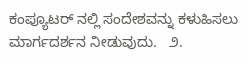ಕಂಪ್ಯೂಟರ್ ನಲ್ಲಿ ಸಂದೇಶವನ್ನು ಕಳುಹಿಸಲು ಮಾರ್ಗದರ್ಶನ ನೀಡುವುದು.   ೨.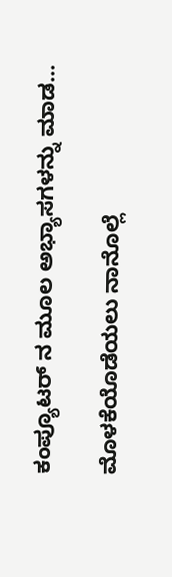ಕಂಪ್ಯೂಟರ್ ನ ಮೂಲ ಅಭ್ಯಾಸಗಳನ್ನು ಮಾಡ...

ಮೊಳಕೆಯೊಡೆಯಲು ನಾನೊಲ್ಲೆ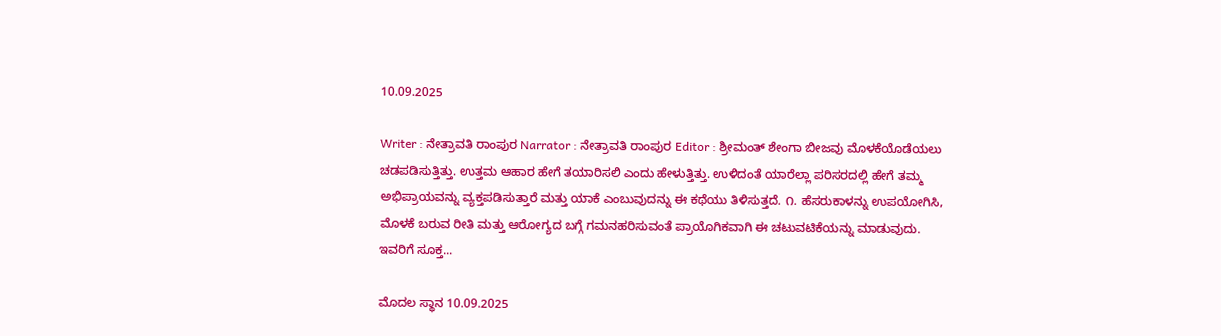10.09.2025

Writer : ನೇತ್ರಾವತಿ ರಾಂಪುರ Narrator : ನೇತ್ರಾವತಿ ರಾಂಪುರ Editor : ಶ್ರೀಮಂತ್ ಶೇಂಗಾ ಬೀಜವು ಮೊಳಕೆಯೊಡೆಯಲು ಚಡಪಡಿಸುತ್ತಿತ್ತು. ಉತ್ತಮ ಆಹಾರ ಹೇಗೆ ತಯಾರಿಸಲಿ ಎಂದು ಹೇಳುತ್ತಿತ್ತು. ಉಳಿದಂತೆ ಯಾರೆಲ್ಲಾ ಪರಿಸರದಲ್ಲಿ ಹೇಗೆ ತಮ್ಮ ಅಭಿಪ್ರಾಯವನ್ನು ವ್ಯಕ್ತಪಡಿಸುತ್ತಾರೆ ಮತ್ತು ಯಾಕೆ ಎಂಬುವುದನ್ನು ಈ ಕಥೆಯು ತಿಳಿಸುತ್ತದೆ. ೧. ಹೆಸರುಕಾಳನ್ನು ಉಪಯೋಗಿಸಿ, ಮೊಳಕೆ ಬರುವ ರೀತಿ ಮತ್ತು ಆರೋಗ್ಯದ ಬಗ್ಗೆ ಗಮನಹರಿಸುವಂತೆ ಪ್ರಾಯೊಗಿಕವಾಗಿ ಈ ಚಟುವಟಿಕೆಯನ್ನು ಮಾಡುವುದು. ಇವರಿಗೆ ಸೂಕ್ತ...

ಮೊದಲ ಸ್ಥಾನ 10.09.2025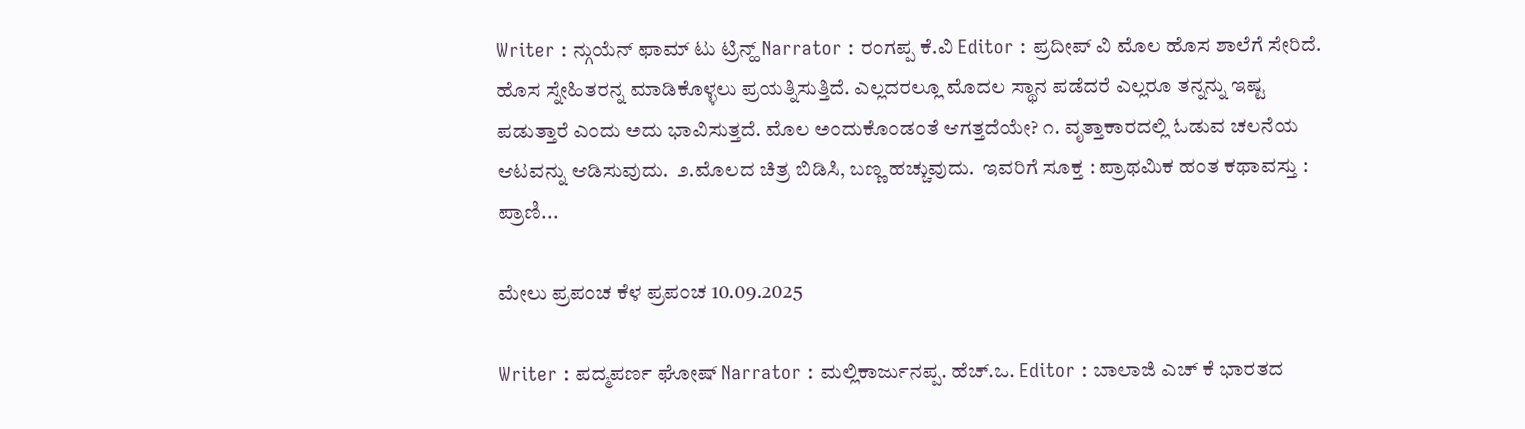Writer : ನ್ಗುಯೆನ್ ಫಾಮ್ ಟು ಟ್ರಿನ್ಹ್ Narrator : ರಂಗಪ್ಪ ಕೆ.ವಿ Editor : ಪ್ರದೀಪ್ ವಿ ಮೊಲ ಹೊಸ ಶಾಲೆಗೆ ಸೇರಿದೆ. ಹೊಸ ಸ್ನೇಹಿತರನ್ನ ಮಾಡಿಕೊಳ್ಳಲು ಪ್ರಯತ್ನಿಸುತ್ತಿದೆ. ಎಲ್ಲದರಲ್ಲೂ ಮೊದಲ ಸ್ಥಾನ ಪಡೆದರೆ ಎಲ್ಲರೂ ತನ್ನನ್ನು ಇಷ್ಟ ಪಡುತ್ತಾರೆ ಎಂದು ಅದು ಭಾವಿಸುತ್ತದೆ. ಮೊಲ ಅಂದುಕೊಂಡಂತೆ ಆಗತ್ತದೆಯೇ? ೧. ವೃತ್ತಾಕಾರದಲ್ಲಿ ಓಡುವ ಚಲನೆಯ ಆಟವನ್ನು ಆಡಿಸುವುದು.  ೨.ಮೊಲದ ಚಿತ್ರ ಬಿಡಿಸಿ, ಬಣ್ಣ ಹಚ್ಚುವುದು.  ಇವರಿಗೆ ಸೂಕ್ತ : ಪ್ರಾಥಮಿಕ ಹಂತ ಕಥಾವಸ್ತು : ಪ್ರಾಣಿ...

ಮೇಲು ಪ್ರಪಂಚ ಕೆಳ ಪ್ರಪಂಚ 10.09.2025

Writer : ಪದ್ಮಪರ್ಣ ಘೋಷ್ Narrator : ಮಲ್ಲಿಕಾರ್ಜುನಪ್ಪ. ಹೆಚ್.ಒ. Editor : ಬಾಲಾಜಿ ಎಚ್ ಕೆ ಭಾರತದ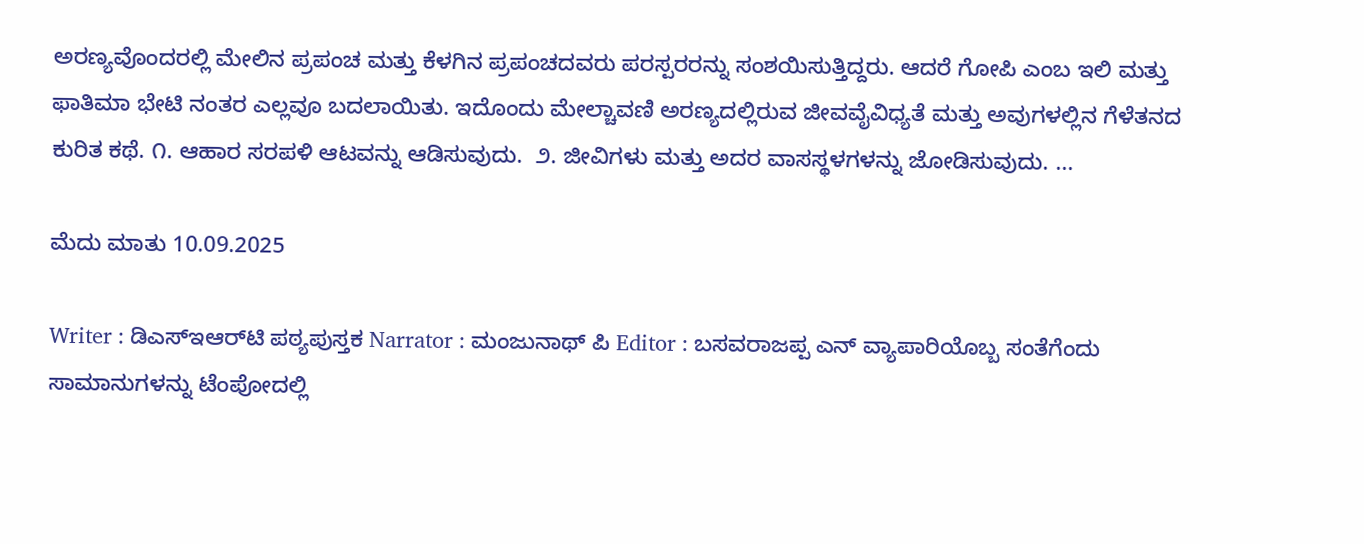ಅರಣ್ಯವೊಂದರಲ್ಲಿ ಮೇಲಿನ ಪ್ರಪಂಚ ಮತ್ತು ಕೆಳಗಿನ ಪ್ರಪಂಚದವರು ಪರಸ್ಪರರನ್ನು ಸಂಶಯಿಸುತ್ತಿದ್ದರು. ಆದರೆ ಗೋಪಿ ಎಂಬ ಇಲಿ ಮತ್ತು ಫಾತಿಮಾ ಭೇಟಿ ನಂತರ ಎಲ್ಲವೂ ಬದಲಾಯಿತು. ಇದೊಂದು ಮೇಲ್ಚಾವಣಿ ಅರಣ್ಯದಲ್ಲಿರುವ ಜೀವವೈವಿಧ್ಯತೆ ಮತ್ತು ಅವುಗಳಲ್ಲಿನ ಗೆಳೆತನದ ಕುರಿತ ಕಥೆ. ೧. ಆಹಾರ ಸರಪಳಿ ಆಟವನ್ನು ಆಡಿಸುವುದು.  ೨. ಜೀವಿಗಳು ಮತ್ತು ಅದರ ವಾಸಸ್ಥಳಗಳನ್ನು ಜೋಡಿಸುವುದು. ...

ಮೆದು ಮಾತು 10.09.2025

Writer : ಡಿಎಸ್‌ಇಆರ್‌ಟಿ ಪಠ್ಯಪುಸ್ತಕ Narrator : ಮಂಜುನಾಥ್ ಪಿ Editor : ಬಸವರಾಜಪ್ಪ ಎನ್ ವ್ಯಾಪಾರಿಯೊಬ್ಬ ಸಂತೆಗೆಂದು ಸಾಮಾನುಗಳನ್ನು ಟೆಂಪೋದಲ್ಲಿ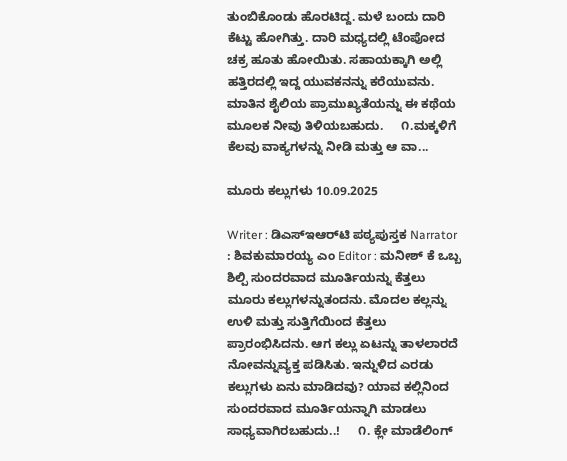ತುಂಬಿಕೊಂಡು ಹೊರಟಿದ್ದ. ಮಳೆ ಬಂದು ದಾರಿ ಕೆಟ್ಟು ಹೋಗಿತ್ತು. ದಾರಿ ಮಧ್ಯದಲ್ಲಿ ಟೆಂಪೋದ ಚಕ್ರ ಹೂತು ಹೋಯಿತು. ಸಹಾಯಕ್ಕಾಗಿ ಅಲ್ಲಿ ಹತ್ತಿರದಲ್ಲಿ ಇದ್ದ ಯುವಕನನ್ನು ಕರೆಯುವನು. ಮಾತಿನ ಶೈಲಿಯ ಪ್ರಾಮುಖ್ಯತೆಯನ್ನು ಈ ಕಥೆಯ ಮೂಲಕ ನೀವು ತಿಳಿಯಬಹುದು.     ೧.ಮಕ್ಕಳಿಗೆ ಕೆಲವು ವಾಕ್ಯಗಳನ್ನು ನೀಡಿ ಮತ್ತು ಆ ವಾ...

ಮೂರು ಕಲ್ಲುಗಳು 10.09.2025

Writer : ಡಿಎಸ್‌ಇಆರ್‌ಟಿ ಪಠ್ಯಪುಸ್ತಕ Narrator : ಶಿವಕುಮಾರಯ್ಯ ಎಂ Editor : ಮನೀಶ್ ಕೆ ಒಬ್ಬ ಶಿಲ್ಪಿ ಸುಂದರವಾದ ಮೂರ್ತಿಯನ್ನು ಕೆತ್ತಲು ಮೂರು ಕಲ್ಲುಗಳನ್ನುತಂದನು. ಮೊದಲ ಕಲ್ಲನ್ನು ಉಳಿ ಮತ್ತು ಸುತ್ತಿಗೆಯಿಂದ ಕೆತ್ತಲು ಪ್ರಾರಂಭಿಸಿದನು. ಆಗ ಕಲ್ಲು ಏಟನ್ನು ತಾಳಲಾರದೆ ನೋವನ್ನುವ್ಯಕ್ತ ಪಡಿಸಿತು. ಇನ್ನುಳಿದ ಎರಡು ಕಲ್ಲುಗಳು ಏನು ಮಾಡಿದವು? ಯಾವ ಕಲ್ಲಿನಿಂದ ಸುಂದರವಾದ ಮೂರ್ತಿಯನ್ನಾಗಿ ಮಾಡಲು ಸಾಧ್ಯವಾಗಿರಬಹುದು..!     ೧. ಕ್ಲೇ ಮಾಡೆಲಿಂಗ್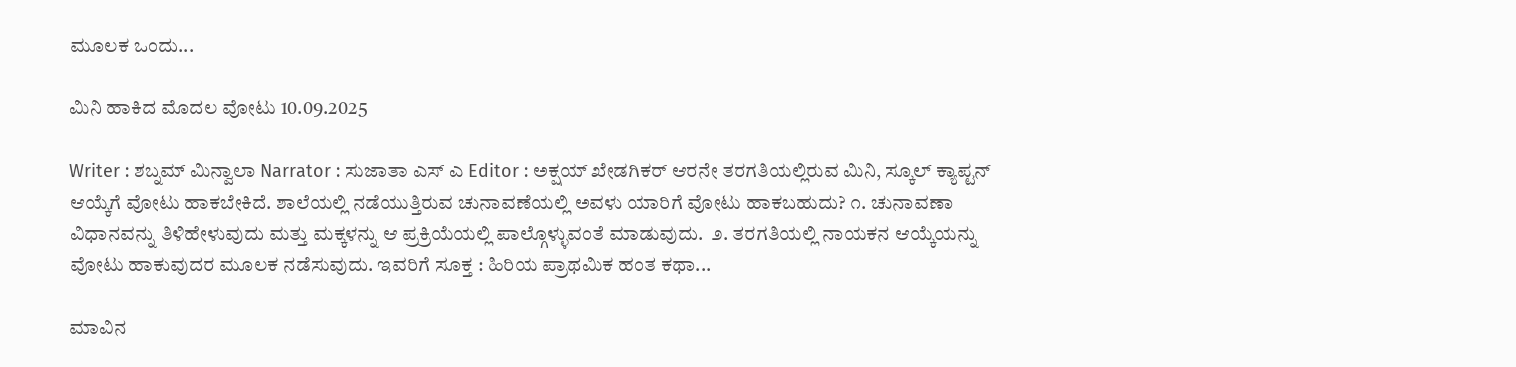ಮೂಲಕ ಒಂದು...

ಮಿನಿ ಹಾಕಿದ ಮೊದಲ ವೋಟು 10.09.2025

Writer : ಶಬ್ನಮ್ ಮಿನ್ವಾಲಾ Narrator : ಸುಜಾತಾ ಎಸ್ ಎ Editor : ಅಕ್ಷಯ್ ಖೇಡಗಿಕರ್ ಆರನೇ ತರಗತಿಯಲ್ಲಿರುವ ಮಿನಿ, ಸ್ಕೂಲ್ ಕ್ಯಾಪ್ಟನ್ ಆಯ್ಕೆಗೆ ವೋಟು ಹಾಕಬೇಕಿದೆ. ಶಾಲೆಯಲ್ಲಿ ನಡೆಯುತ್ತಿರುವ ಚುನಾವಣೆಯಲ್ಲಿ ಅವಳು ಯಾರಿಗೆ ವೋಟು ಹಾಕಬಹುದು? ೧. ಚುನಾವಣಾ ವಿಧಾನವನ್ನು ತಿಳಿಹೇಳುವುದು ಮತ್ತು ಮಕ್ಕಳನ್ನು ಆ ಪ್ರಕ್ರಿಯೆಯಲ್ಲಿ ಪಾಲ್ಗೊಳ್ಳುವಂತೆ ಮಾಡುವುದು.  ೨. ತರಗತಿಯಲ್ಲಿ ನಾಯಕನ ಆಯ್ಕೆಯನ್ನು ವೋಟು ಹಾಕುವುದರ ಮೂಲಕ ನಡೆಸುವುದು. ಇವರಿಗೆ ಸೂಕ್ತ : ಹಿರಿಯ ಪ್ರಾಥಮಿಕ ಹಂತ ಕಥಾ...

ಮಾವಿನ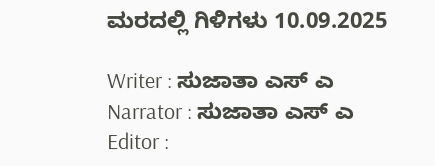ಮರದಲ್ಲಿ ಗಿಳಿಗಳು 10.09.2025

Writer : ಸುಜಾತಾ ಎಸ್ ಎ Narrator : ಸುಜಾತಾ ಎಸ್ ಎ Editor :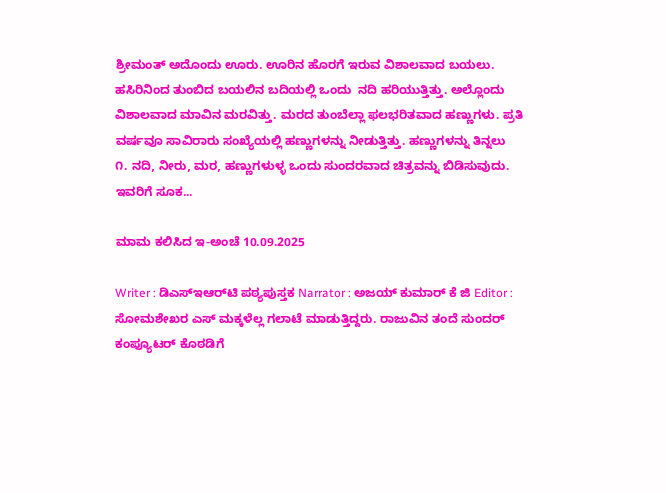ಶ್ರೀಮಂತ್ ಅದೊಂದು ಊರು. ಊರಿನ ಹೊರಗೆ ಇರುವ ವಿಶಾಲವಾದ ಬಯಲು. ಹಸಿರಿನಿಂದ ತುಂಬಿದ ಬಯಲಿನ ಬದಿಯಲ್ಲಿ ಒಂದು  ನದಿ ಹರಿಯುತ್ತಿತ್ತು. ಅಲ್ಲೊಂದು ವಿಶಾಲವಾದ ಮಾವಿನ ಮರವಿತ್ತು. ಮರದ ತುಂಬೆಲ್ಲಾ ಫಲಭರಿತವಾದ ಹಣ್ಣುಗಳು. ಪ್ರತಿ ವರ್ಷವೂ ಸಾವಿರಾರು ಸಂಖ್ಯೆಯಲ್ಲಿ ಹಣ್ಣುಗಳನ್ನು ನೀಡುತ್ತಿತ್ತು. ಹಣ್ಣುಗಳನ್ನು ತಿನ್ನಲು  ೧. ನದಿ, ನೀರು, ಮರ, ಹಣ್ಣುಗಳುಳ್ಳ ಒಂದು ಸುಂದರವಾದ ಚಿತ್ರವನ್ನು ಬಿಡಿಸುವುದು. ಇವರಿಗೆ ಸೂಕ...

ಮಾಮ ಕಲಿಸಿದ ಇ-ಅಂಚೆ 10.09.2025

Writer : ಡಿಎಸ್‌ಇಆರ್‌ಟಿ ಪಠ್ಯಪುಸ್ತಕ Narrator : ಅಜಯ್ ಕುಮಾರ್ ಕೆ ಜಿ Editor : ಸೋಮಶೇಖರ ಎಸ್ ಮಕ್ಕಳೆಲ್ಲ ಗಲಾಟೆ ಮಾಡುತ್ತಿದ್ದರು. ರಾಜುವಿನ ತಂದೆ ಸುಂದರ್ ಕಂಪ್ಯೂಟರ್ ಕೊಠಡಿಗೆ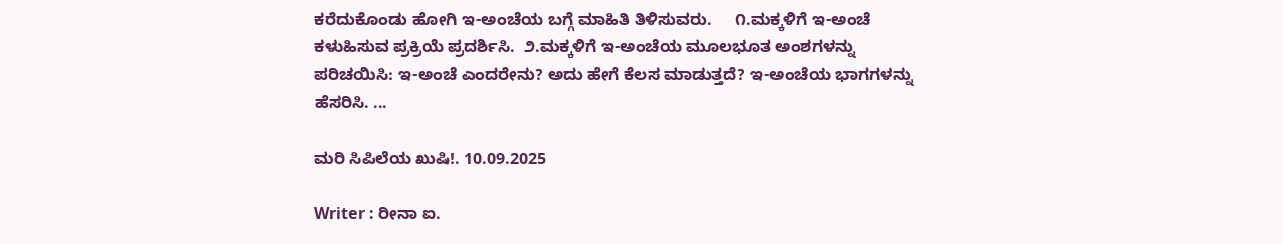ಕರೆದುಕೊಂಡು ಹೋಗಿ ಇ-ಅಂಚೆಯ ಬಗ್ಗೆ ಮಾಹಿತಿ ತಿಳಿಸುವರು.     ೧.ಮಕ್ಕಳಿಗೆ ಇ-ಅಂಚೆ ಕಳುಹಿಸುವ ಪ್ರಕ್ರಿಯೆ ಪ್ರದರ್ಶಿಸಿ.  ೨.ಮಕ್ಕಳಿಗೆ ಇ-ಅಂಚೆಯ ಮೂಲಭೂತ ಅಂಶಗಳನ್ನು ಪರಿಚಯಿಸಿ: ಇ-ಅಂಚೆ ಎಂದರೇನು? ಅದು ಹೇಗೆ ಕೆಲಸ ಮಾಡುತ್ತದೆ? ಇ-ಅಂಚೆಯ ಭಾಗಗಳನ್ನು ಹೆಸರಿಸಿ. ...

ಮರಿ ಸಿಪಿಲೆಯ ಖುಷಿ!. 10.09.2025

Writer : ರೀನಾ ಐ.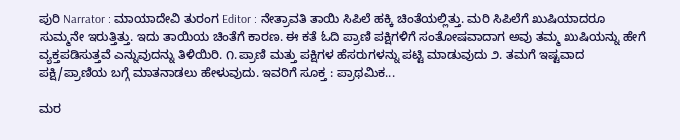ಪುರಿ Narrator : ಮಾಯಾದೇವಿ ತುರಂಗ Editor : ನೇತ್ರಾವತಿ ತಾಯಿ ಸಿಪಿಲೆ ಹಕ್ಕಿ ಚಿಂತೆಯಲ್ಲಿತ್ತು. ಮರಿ ಸಿಪಿಲೆಗೆ ಖುಷಿಯಾದರೂ ಸುಮ್ಮನೇ ಇರುತ್ತಿತ್ತು. ಇದು ತಾಯಿಯ ಚಿಂತೆಗೆ ಕಾರಣ. ಈ ಕತೆ ಓದಿ ಪ್ರಾಣಿ ಪಕ್ಷಿಗಳಿಗೆ ಸಂತೋಷವಾದಾಗ ಅವು ತಮ್ಮ ಖುಷಿಯನ್ನು ಹೇಗೆ ವ್ಯಕ್ತಪಡಿಸುತ್ತವೆ ಎನ್ನುವುದನ್ನು ತಿಳಿಯಿರಿ. ೧.ಪ್ರಾಣಿ ಮತ್ತು ಪಕ್ಷಿಗಳ ಹೆಸರುಗಳನ್ನು ಪಟ್ಟಿ ಮಾಡುವುದು ೨. ತಮಗೆ ಇಷ್ಟವಾದ ಪಕ್ಷಿ/ಪ್ರಾಣಿಯ ಬಗ್ಗೆ ಮಾತನಾಡಲು ಹೇಳುವುದು. ಇವರಿಗೆ ಸೂಕ್ತ : ಪ್ರಾಥಮಿಕ...

ಮರ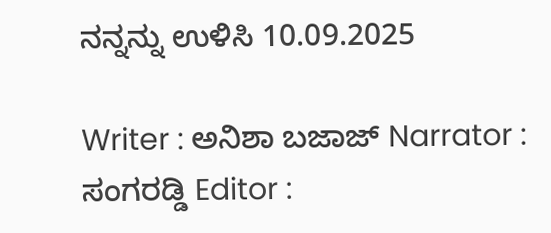ನನ್ನನ್ನು ಉಳಿಸಿ 10.09.2025

Writer : ಅನಿಶಾ ಬಜಾಜ್ Narrator : ಸಂಗರಡ್ಡಿ Editor :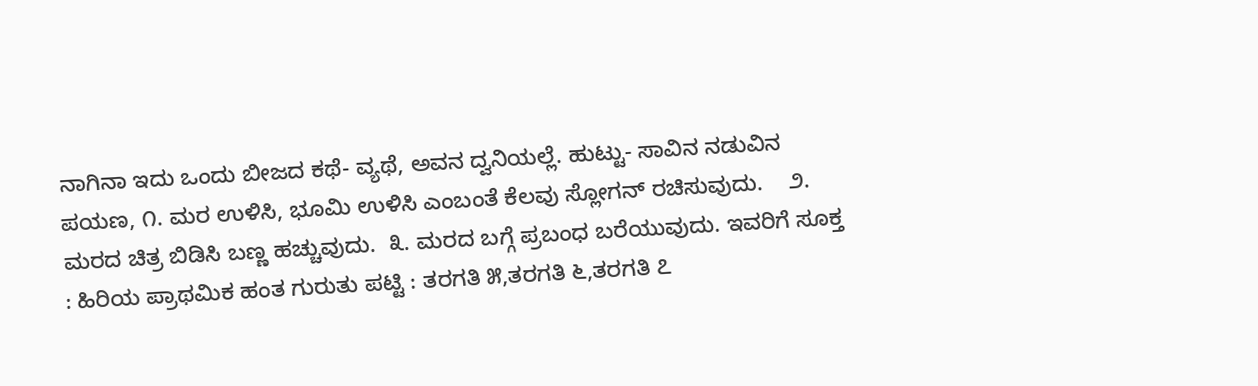ನಾಗಿನಾ ಇದು ಒಂದು ಬೀಜದ ಕಥೆ- ವ್ಯಥೆ, ಅವನ ದ್ವನಿಯಲ್ಲೆ. ಹುಟ್ಟು- ಸಾವಿನ ನಡುವಿನ ಪಯಣ, ೧. ಮರ ಉಳಿಸಿ, ಭೂಮಿ ಉಳಿಸಿ ಎಂಬಂತೆ ಕೆಲವು ಸ್ಲೋಗನ್ ರಚಿಸುವುದು.    ೨. ಮರದ ಚಿತ್ರ ಬಿಡಿಸಿ ಬಣ್ಣ ಹಚ್ಚುವುದು.  ೩. ಮರದ ಬಗ್ಗೆ ಪ್ರಬಂಧ ಬರೆಯುವುದು. ಇವರಿಗೆ ಸೂಕ್ತ : ಹಿರಿಯ ಪ್ರಾಥಮಿಕ ಹಂತ ಗುರುತು ಪಟ್ಟಿ : ತರಗತಿ ೫,ತರಗತಿ ೬,ತರಗತಿ ೭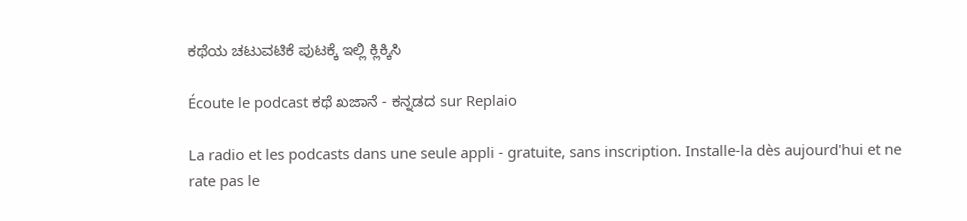ಕಥೆಯ ಚಟುವಟಿಕೆ ಪುಟಕ್ಕೆ ಇಲ್ಲಿ ಕ್ಲಿಕ್ಕಿಸಿ

Écoute le podcast ಕಥೆ ಖಜಾನೆ - ಕನ್ನಡದ sur Replaio

La radio et les podcasts dans une seule appli - gratuite, sans inscription. Installe-la dès aujourd'hui et ne rate pas le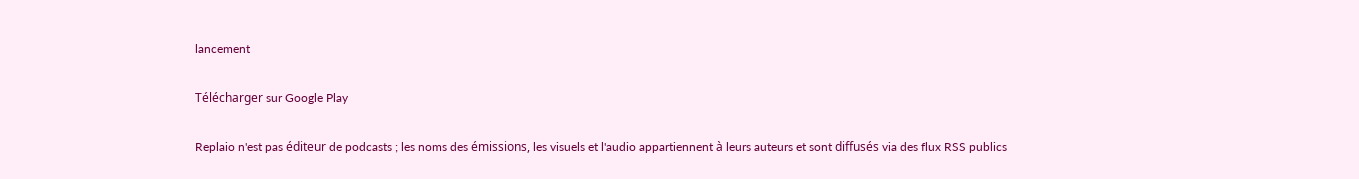lancement

Télécharger sur Google Play

Replaio n'est pas éditeur de podcasts ; les noms des émissions, les visuels et l'audio appartiennent à leurs auteurs et sont diffusés via des flux RSS publics